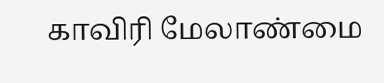காவிரி மேலாண்மை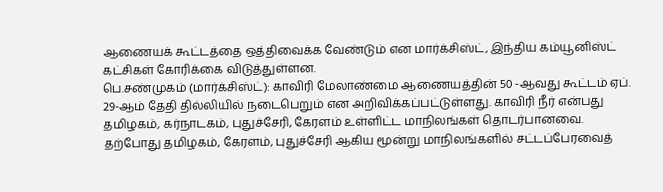ஆணையக் கூட்டத்தை ஒத்திவைக்க வேண்டும் என மார்க்சிஸ்ட், இந்திய கம்யூனிஸ்ட் கட்சிகள் கோரிக்கை விடுத்துள்ளன.
பெ.சண்முகம் (மார்க்சிஸ்ட்): காவிரி மேலாண்மை ஆணையத்தின் 50 -ஆவது கூட்டம் ஏப். 29-ஆம் தேதி தில்லியில் நடைபெறும் என அறிவிக்கப்பட்டுள்ளது. காவிரி நீர் என்பது தமிழகம், கர்நாடகம், புதுச்சேரி, கேரளம் உள்ளிட்ட மாநிலங்கள் தொடர்பானவை. தற்போது தமிழகம், கேரளம், புதுச்சேரி ஆகிய மூன்று மாநிலங்களில் சட்டப்பேரவைத்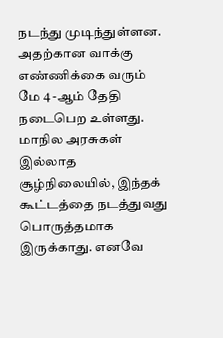நடந்து முடிந்துள்ளன. அதற்கான வாக்கு எண்ணிக்கை வரும் மே 4 -ஆம் தேதி நடைபெற உள்ளது.
மாநில அரசுகள் இல்லாத சூழ்நிலையில், இந்தக் கூட்டத்தை நடத்துவது பொருத்தமாக இருக்காது. எனவே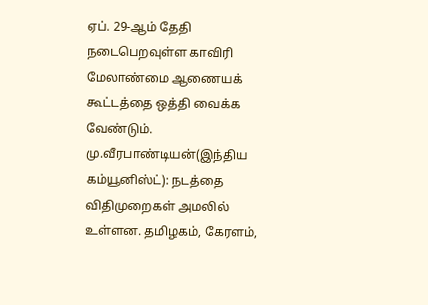ஏப். 29-ஆம் தேதி நடைபெறவுள்ள காவிரி மேலாண்மை ஆணையக் கூட்டத்தை ஒத்தி வைக்க வேண்டும்.
மு.வீரபாண்டியன்(இந்திய கம்யூனிஸ்ட்): நடத்தை விதிமுறைகள் அமலில் உள்ளன. தமிழகம், கேரளம்,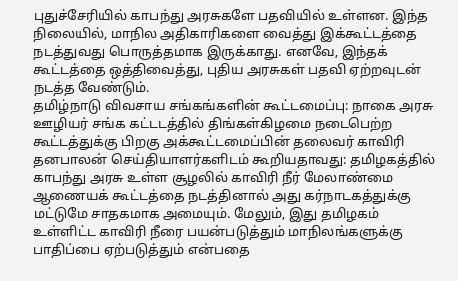புதுச்சேரியில் காபந்து அரசுகளே பதவியில் உள்ளன. இந்த நிலையில், மாநில அதிகாரிகளை வைத்து இக்கூட்டத்தை நடத்துவது பொருத்தமாக இருக்காது. எனவே, இந்தக் கூட்டத்தை ஒத்திவைத்து, புதிய அரசுகள் பதவி ஏற்றவுடன் நடத்த வேண்டும்.
தமிழ்நாடு விவசாய சங்கங்களின் கூட்டமைப்பு: நாகை அரசு ஊழியர் சங்க கட்டடத்தில் திங்கள்கிழமை நடைபெற்ற கூட்டத்துக்கு பிறகு அக்கூட்டமைப்பின் தலைவர் காவிரி தனபாலன் செய்தியாளர்களிடம் கூறியதாவது: தமிழகத்தில் காபந்து அரசு உள்ள சூழலில் காவிரி நீர் மேலாண்மை ஆணையக் கூட்டத்தை நடத்தினால் அது கர்நாடகத்துக்கு மட்டுமே சாதகமாக அமையும். மேலும், இது தமிழகம் உள்ளிட்ட காவிரி நீரை பயன்படுத்தும் மாநிலங்களுக்கு பாதிப்பை ஏற்படுத்தும் என்பதை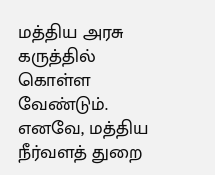மத்திய அரசு கருத்தில் கொள்ள வேண்டும்.
எனவே, மத்திய நீர்வளத் துறை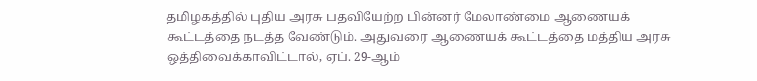தமிழகத்தில் புதிய அரசு பதவியேற்ற பின்னர் மேலாண்மை ஆணையக் கூட்டத்தை நடத்த வேண்டும். அதுவரை ஆணையக் கூட்டத்தை மத்திய அரசு ஒத்திவைக்காவிட்டால், ஏப். 29-ஆம்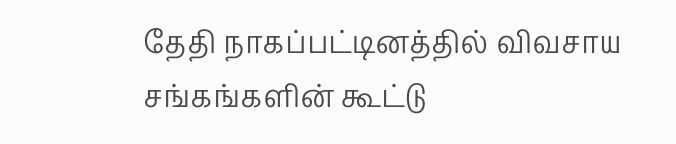தேதி நாகப்பட்டினத்தில் விவசாய சங்கங்களின் கூட்டு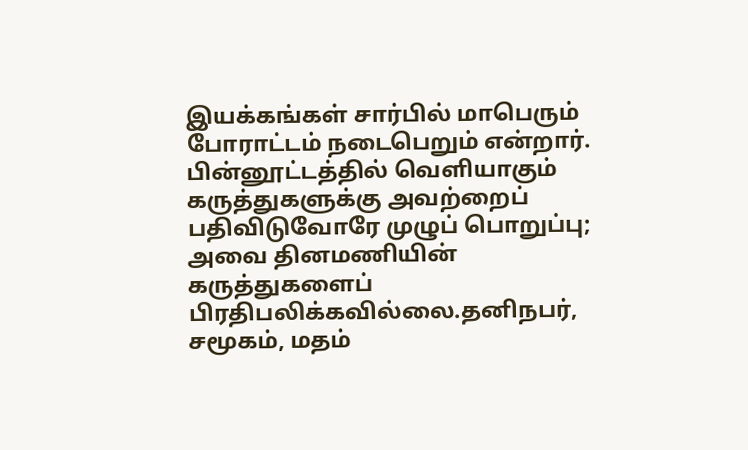இயக்கங்கள் சார்பில் மாபெரும் போராட்டம் நடைபெறும் என்றார்.
பின்னூட்டத்தில் வெளியாகும் கருத்துகளுக்கு அவற்றைப் பதிவிடுவோரே முழுப் பொறுப்பு; அவை தினமணியின் கருத்துகளைப் பிரதிபலிக்கவில்லை.தனிநபர், சமூகம், மதம்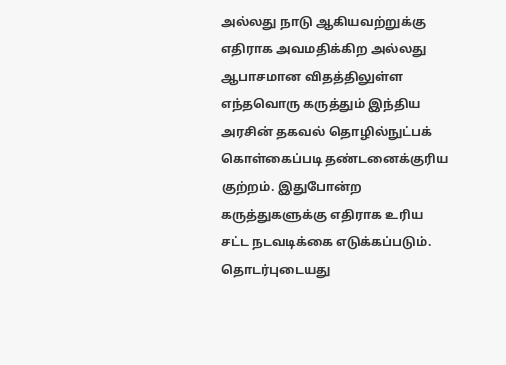அல்லது நாடு ஆகியவற்றுக்கு எதிராக அவமதிக்கிற அல்லது ஆபாசமான விதத்திலுள்ள எந்தவொரு கருத்தும் இந்திய அரசின் தகவல் தொழில்நுட்பக் கொள்கைப்படி தண்டனைக்குரிய குற்றம். இதுபோன்ற கருத்துகளுக்கு எதிராக உரிய சட்ட நடவடிக்கை எடுக்கப்படும்.
தொடர்புடையது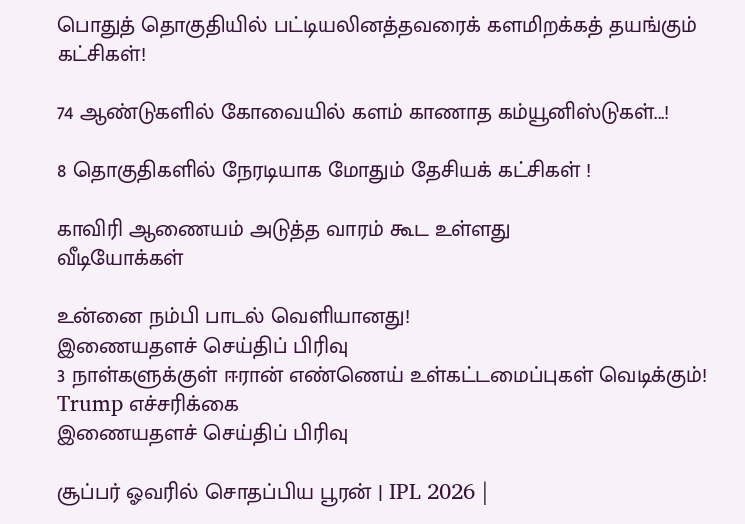பொதுத் தொகுதியில் பட்டியலினத்தவரைக் களமிறக்கத் தயங்கும் கட்சிகள்!

74 ஆண்டுகளில் கோவையில் களம் காணாத கம்யூனிஸ்டுகள்...!

8 தொகுதிகளில் நேரடியாக மோதும் தேசியக் கட்சிகள் !

காவிரி ஆணையம் அடுத்த வாரம் கூட உள்ளது
வீடியோக்கள்

உன்னை நம்பி பாடல் வெளியானது!
இணையதளச் செய்திப் பிரிவு
3 நாள்களுக்குள் ஈரான் எண்ணெய் உள்கட்டமைப்புகள் வெடிக்கும்! Trump எச்சரிக்கை
இணையதளச் செய்திப் பிரிவு

சூப்பர் ஓவரில் சொதப்பிய பூரன் | IPL 2026 |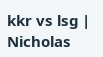kkr vs lsg | Nicholas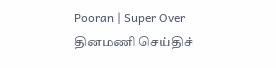Pooran | Super Over
தினமணி செய்திச்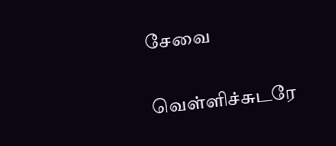சேவை

வெள்ளிச்சுடரே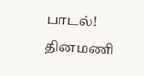பாடல்!
தினமணி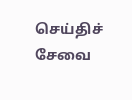செய்திச் சேவை